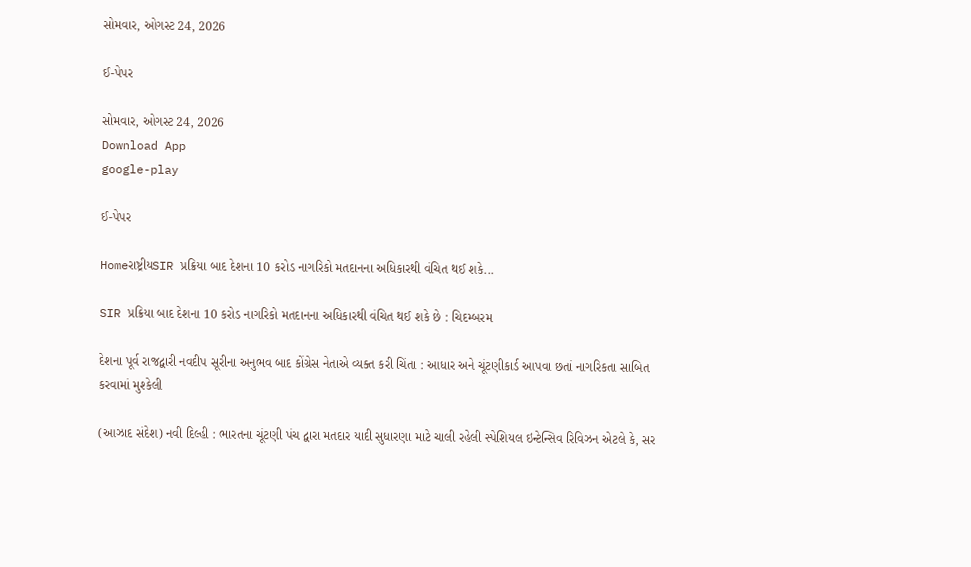સોમવાર, ઓગસ્ટ 24, 2026

ઈ-પેપર

સોમવાર, ઓગસ્ટ 24, 2026
Download App
google-play

ઈ-પેપર

Homeરાષ્ટ્રીયSIR પ્રક્રિયા બાદ દેશના 10 કરોડ નાગરિકો મતદાનના અધિકારથી વંચિત થઈ શકે...

SIR પ્રક્રિયા બાદ દેશના 10 કરોડ નાગરિકો મતદાનના અધિકારથી વંચિત થઈ શકે છે : ચિદમ્બરમ

દેશના પૂર્વ રાજદ્વારી નવદીપ સૂરીના અનુભવ બાદ કોંગ્રેસ નેતાએ વ્યક્ત કરી ચિંતા : આધાર અને ચૂંટણીકાર્ડ આપવા છતાં નાગરિકતા સાબિત કરવામાં મુશ્કેલી

(આઝાદ સંદેશ) નવી દિલ્હી : ભારતના ચૂંટણી પંચ દ્વારા મતદાર યાદી સુધારણા માટે ચાલી રહેલી સ્પેશિયલ ઇન્ટેન્સિવ રિવિઝન એટલે કે, સર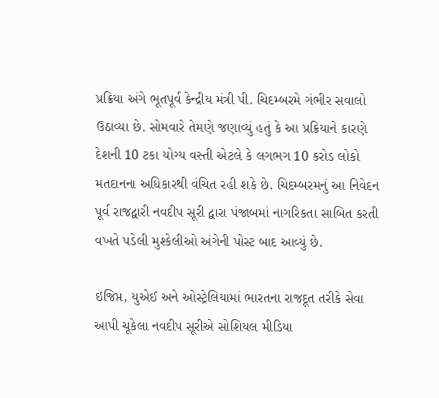પ્રક્રિયા અંગે ભૂતપૂર્વ કેન્દ્રીય મંત્રી પી. ચિદમ્બરમે ગંભીર સવાલો ઉઠાવ્યા છે. સોમવારે તેમણે જણાવ્યું હતું કે આ પ્રક્રિયાને કારણે દેશની 10 ટકા યોગ્ય વસ્તી એટલે કે લગભગ 10 કરોડ લોકો મતદાનના અધિકારથી વંચિત રહી શકે છે. ચિદમ્બરમનું આ નિવેદન પૂર્વ રાજદ્વારી નવદીપ સૂરી દ્વારા પંજાબમાં નાગરિકતા સાબિત કરતી વખતે પડેલી મુશ્કેલીઓ અંગેની પોસ્ટ બાદ આવ્યું છે.

ઇજિપ્ત, યુએઈ અને ઓસ્ટ્રેલિયામાં ભારતના રાજદૂત તરીકે સેવા આપી ચૂકેલા નવદીપ સૂરીએ સોશિયલ મીડિયા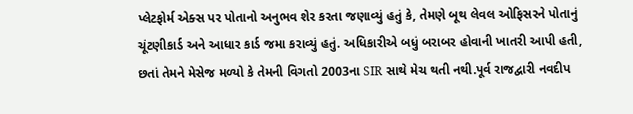પ્લેટફોર્મ એક્સ પર પોતાનો અનુભવ શેર કરતા જણાવ્યું હતું કે, તેમણે બૂથ લેવલ ઓફિસરને પોતાનું ચૂંટણીકાર્ડ અને આધાર કાર્ડ જમા કરાવ્યું હતું. અધિકારીએ બધું બરાબર હોવાની ખાતરી આપી હતી, છતાં તેમને મેસેજ મળ્યો કે તેમની વિગતો 2003ના SIR સાથે મેચ થતી નથી.પૂર્વ રાજદ્વારી નવદીપ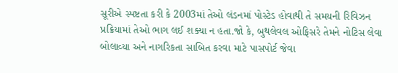સૂરીએ સ્પષ્ટતા કરી કે 2003માં તેઓ લંડનમાં પોસ્ટેડ હોવાથી તે સમયની રિવિઝન પ્રક્રિયામાં તેઓ ભાગ લઈ શક્યા ન હતા.જો કે, બુથલેવલ ઓફિસરે તેમને નોટિસ લેવા બોલાવ્યા અને નાગરિકતા સાબિત કરવા માટે પાસપોર્ટ જેવા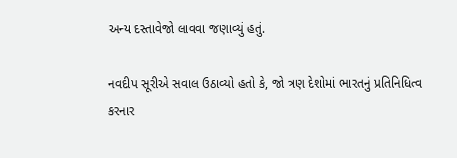અન્ય દસ્તાવેજો લાવવા જણાવ્યું હતું.

નવદીપ સૂરીએ સવાલ ઉઠાવ્યો હતો કે, જો ત્રણ દેશોમાં ભારતનું પ્રતિનિધિત્વ કરનાર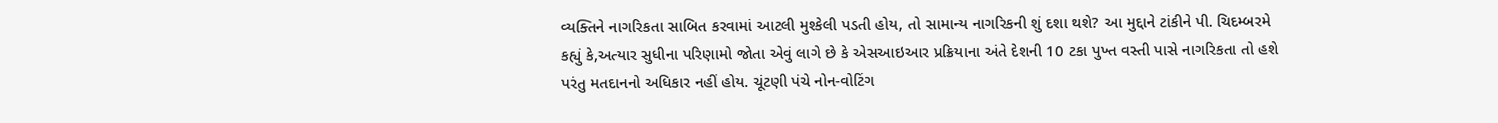વ્યક્તિને નાગરિકતા સાબિત કરવામાં આટલી મુશ્કેલી પડતી હોય, તો સામાન્ય નાગરિકની શું દશા થશે? આ મુદ્દાને ટાંકીને પી. ચિદમ્બરમે કહ્યું કે,અત્યાર સુધીના પરિણામો જોતા એવું લાગે છે કે એસઆઇઆર પ્રક્રિયાના અંતે દેશની 10 ટકા પુખ્ત વસ્તી પાસે નાગરિકતા તો હશે પરંતુ મતદાનનો અધિકાર નહીં હોય. ચૂંટણી પંચે નોન-વોટિંગ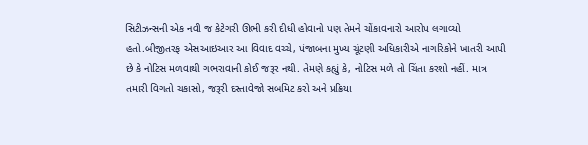સિટીઝન્સની એક નવી જ કેટેગરી ઊભી કરી દીધી હોવાનો પણ તેમને ચોંકાવનારો આરોપ લગાવ્યો હતો.બીજીતરફ એસઆઇઆર આ વિવાદ વચ્ચે, પંજાબના મુખ્ય ચૂંટણી અધિકારીએ નાગરિકોને ખાતરી આપી છે કે નોટિસ મળવાથી ગભરાવાની કોઈ જરૂર નથી. તેમણે કહ્યું કે, નોટિસ મળે તો ચિંતા કરશો નહીં. માત્ર તમારી વિગતો ચકાસો, જરૂરી દસ્તાવેજો સબમિટ કરો અને પ્રક્રિયા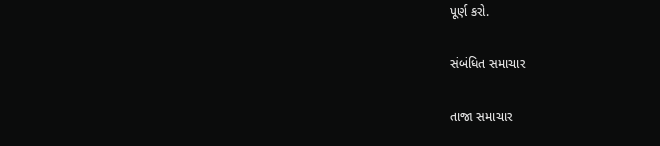પૂર્ણ કરો.

સંબંધિત સમાચાર

તાજા સમાચાર